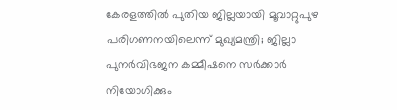കേരളത്തിൽ പുതിയ ജില്ലയായി മൂവാറ്റുപുഴ പരിഗണനയിലെന്ന് മുഖ്യമന്ത്രി; ജില്ലാ പുനർവിഭജന കമ്മീഷനെ സർക്കാർ നിയോഗിക്കും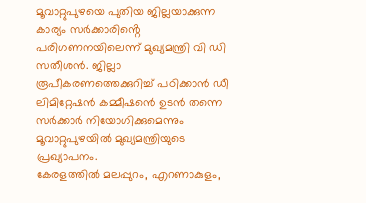മൂവാറ്റുപുഴയെ പുതിയ ജില്ലയാക്കുന്ന കാര്യം സർക്കാരിൻ്റെ പരിഗണനയിലെന്ന് മുഖ്യമന്ത്രി വി ഡി സതീശൻ. ജില്ലാ രൂപീകരണത്തെക്കുറിച്ച് പഠിക്കാൻ ഡീ ലിമിറ്റേഷൻ കമ്മീഷൻെ ഉടൻ തന്നെ സർക്കാർ നിയോഗിക്കുമെന്നും മൂവാറ്റുപുഴയിൽ മുഖ്യമന്ത്രിയുടെ പ്രഖ്യാപനം.
കേരളത്തിൽ മലപ്പുറം, എറണാകുളം,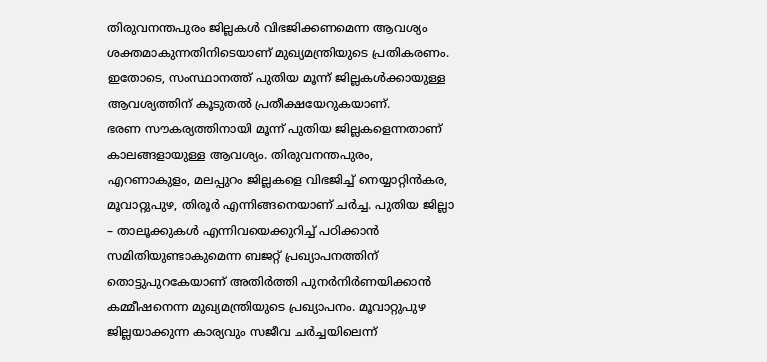തിരുവനന്തപുരം ജില്ലകൾ വിഭജിക്കണമെന്ന ആവശ്യം ശക്തമാകുന്നതിനിടെയാണ് മുഖ്യമന്ത്രിയുടെ പ്രതികരണം. ഇതോടെ, സംസ്ഥാനത്ത് പുതിയ മൂന്ന് ജില്ലകൾക്കായുള്ള ആവശ്യത്തിന് കൂടുതൽ പ്രതീക്ഷയേറുകയാണ്.
ഭരണ സൗകര്യത്തിനായി മൂന്ന് പുതിയ ജില്ലകളെന്നതാണ് കാലങ്ങളായുള്ള ആവശ്യം. തിരുവനന്തപുരം, എറണാകുളം, മലപ്പുറം ജില്ലകളെ വിഭജിച്ച് നെയ്യാറ്റിൻകര, മൂവാറ്റുപുഴ, തിരൂർ എന്നിങ്ങനെയാണ് ചർച്ച. പുതിയ ജില്ലാ – താലൂക്കുകൾ എന്നിവയെക്കുറിച്ച് പഠിക്കാൻ സമിതിയുണ്ടാകുമെന്ന ബജറ്റ് പ്രഖ്യാപനത്തിന് തൊട്ടുപുറകേയാണ് അതിർത്തി പുനർനിർണയിക്കാൻ കമ്മീഷനെന്ന മുഖ്യമന്ത്രിയുടെ പ്രഖ്യാപനം. മൂവാറ്റുപുഴ ജില്ലയാക്കുന്ന കാര്യവും സജീവ ചർച്ചയിലെന്ന്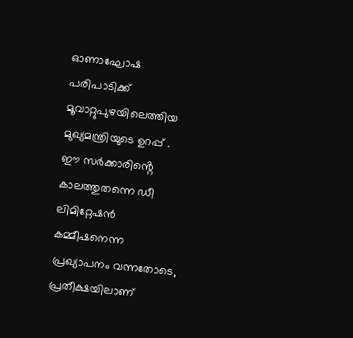ഓണാഘോഷ പരിപാടിക്ക് മൂവാറ്റുപുഴയിലെത്തിയ മുഖ്യമന്ത്രിയുടെ ഉറപ്പ് .
ഈ സർക്കാരിൻ്റെ കാലത്തുതന്നെ ഡീ ലിമിറ്റേഷൻ കമ്മീഷനെന്ന പ്രഖ്യാപനം വന്നതോടെ, പ്രതീക്ഷയിലാണ്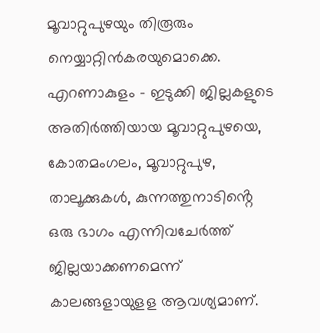മൂവാറ്റുപുഴയും തിരൂരും നെയ്യാറ്റിൻകരയുമൊക്കെ. എറണാകുളം – ഇടുക്കി ജില്ലകളുടെ അതിർത്തിയായ മൂവാറ്റുപുഴയെ, കോതമംഗലം, മൂവാറ്റുപുഴ, താലൂക്കുകൾ, കുന്നത്തുനാടിൻ്റെ ഒരു ഭാഗം എന്നിവചേർത്ത് ജില്ലയാക്കണമെന്ന് കാലങ്ങളായുളള ആവശ്യമാണ്.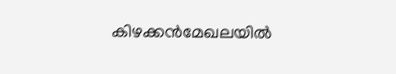കിഴക്കൻമേഖലയിൽ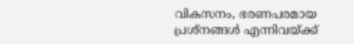വികസനം, ഭരണപരമായ പ്രശ്നങ്ങൾ എന്നിവയ്ക്ക്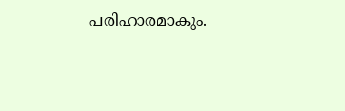പരിഹാരമാകും.